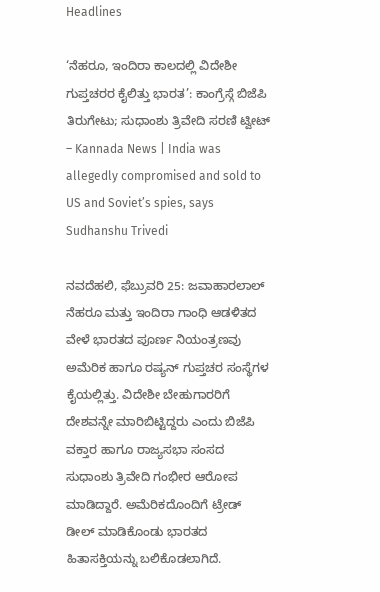Headlines

‘ನೆಹರೂ, ಇಂದಿರಾ ಕಾಲದಲ್ಲಿ ವಿದೇಶೀ ಗುಪ್ತಚರರ ಕೈಲಿತ್ತು ಭಾರತ’: ಕಾಂಗ್ರೆಸ್ಗೆ ಬಿಜೆಪಿ ತಿರುಗೇಟು; ಸುಧಾಂಶು ತ್ರಿವೇದಿ ಸರಣಿ ಟ್ವೀಟ್ – Kannada News | India was allegedly compromised and sold to US and Soviet’s spies, says Sudhanshu Trivedi

ನವದೆಹಲಿ, ಫೆಬ್ರುವರಿ 25: ಜವಾಹಾರಲಾಲ್ ನೆಹರೂ ಮತ್ತು ಇಂದಿರಾ ಗಾಂಧಿ ಆಡಳಿತದ ವೇಳೆ ಭಾರತದ ಪೂರ್ಣ ನಿಯಂತ್ರಣವು ಅಮೆರಿಕ ಹಾಗೂ ರಷ್ಯನ್ ಗುಪ್ತಚರ ಸಂಸ್ಥೆಗಳ ಕೈಯಲ್ಲಿತ್ತು. ವಿದೇಶೀ ಬೇಹುಗಾರರಿಗೆ ದೇಶವನ್ನೇ ಮಾರಿಬಿಟ್ಟಿದ್ದರು ಎಂದು ಬಿಜೆಪಿ ವಕ್ತಾರ ಹಾಗೂ ರಾಜ್ಯಸಭಾ ಸಂಸದ ಸುಧಾಂಶು ತ್ರಿವೇದಿ ಗಂಭೀರ ಆರೋಪ ಮಾಡಿದ್ದಾರೆ. ಅಮೆರಿಕದೊಂದಿಗೆ ಟ್ರೇಡ್ ಡೀಲ್ ಮಾಡಿಕೊಂಡು ಭಾರತದ ಹಿತಾಸಕ್ತಿಯನ್ನು ಬಲಿಕೊಡಲಾಗಿದೆ.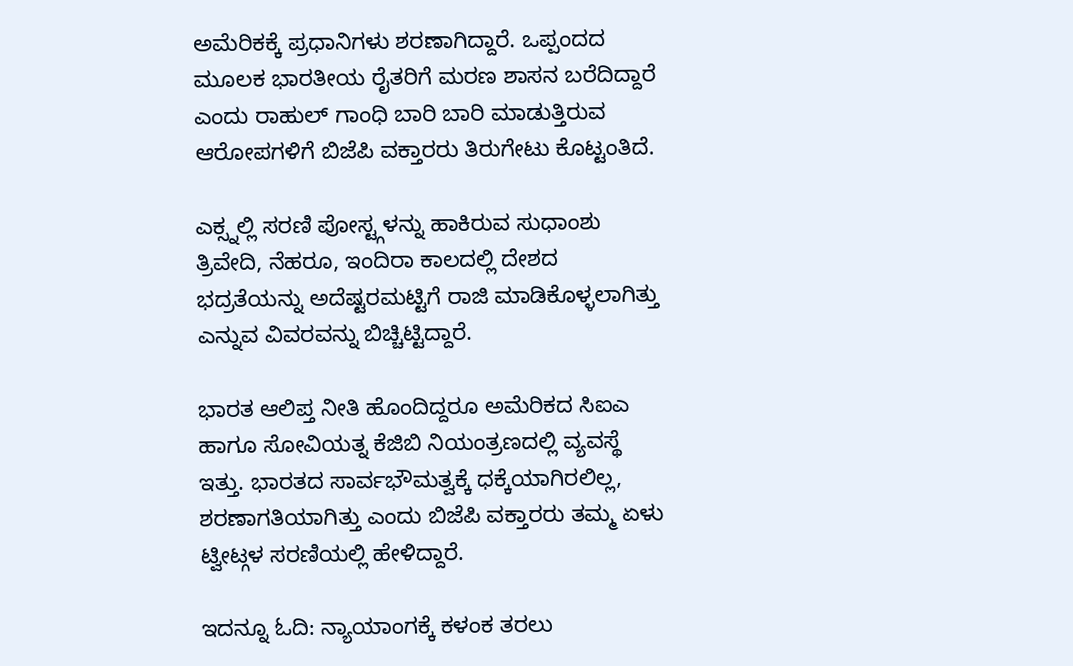ಅಮೆರಿಕಕ್ಕೆ ಪ್ರಧಾನಿಗಳು ಶರಣಾಗಿದ್ದಾರೆ. ಒಪ್ಪಂದದ ಮೂಲಕ ಭಾರತೀಯ ರೈತರಿಗೆ ಮರಣ ಶಾಸನ ಬರೆದಿದ್ದಾರೆ ಎಂದು ರಾಹುಲ್ ಗಾಂಧಿ ಬಾರಿ ಬಾರಿ ಮಾಡುತ್ತಿರುವ ಆರೋಪಗಳಿಗೆ ಬಿಜೆಪಿ ವಕ್ತಾರರು ತಿರುಗೇಟು ಕೊಟ್ಟಂತಿದೆ.

ಎಕ್ಸ್ನಲ್ಲಿ ಸರಣಿ ಪೋಸ್ಟ್ಗಳನ್ನು ಹಾಕಿರುವ ಸುಧಾಂಶು ತ್ರಿವೇದಿ, ನೆಹರೂ, ಇಂದಿರಾ ಕಾಲದಲ್ಲಿ ದೇಶದ ಭದ್ರತೆಯನ್ನು ಅದೆಷ್ಟರಮಟ್ಟಿಗೆ ರಾಜಿ ಮಾಡಿಕೊಳ್ಳಲಾಗಿತ್ತು ಎನ್ನುವ ವಿವರವನ್ನು ಬಿಚ್ಚಿಟ್ಟಿದ್ದಾರೆ.

ಭಾರತ ಆಲಿಪ್ತ ನೀತಿ ಹೊಂದಿದ್ದರೂ ಅಮೆರಿಕದ ಸಿಐಎ ಹಾಗೂ ಸೋವಿಯತ್ನ ಕೆಜಿಬಿ ನಿಯಂತ್ರಣದಲ್ಲಿ ವ್ಯವಸ್ಥೆ ಇತ್ತು. ಭಾರತದ ಸಾರ್ವಭೌಮತ್ವಕ್ಕೆ ಧಕ್ಕೆಯಾಗಿರಲಿಲ್ಲ, ಶರಣಾಗತಿಯಾಗಿತ್ತು ಎಂದು ಬಿಜೆಪಿ ವಕ್ತಾರರು ತಮ್ಮ ಏಳು ಟ್ವೀಟ್ಗಳ ಸರಣಿಯಲ್ಲಿ ಹೇಳಿದ್ದಾರೆ.

ಇದನ್ನೂ ಓದಿ: ನ್ಯಾಯಾಂಗಕ್ಕೆ ಕಳಂಕ ತರಲು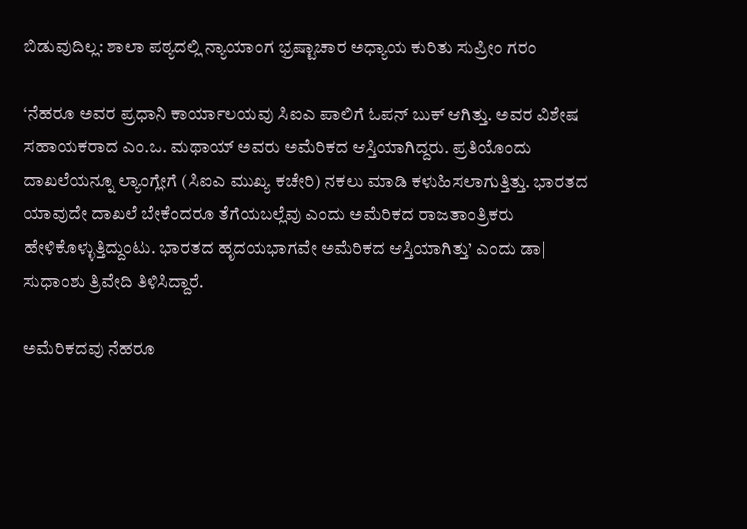ಬಿಡುವುದಿಲ್ಲ: ಶಾಲಾ ಪಠ್ಯದಲ್ಲಿ ನ್ಯಾಯಾಂಗ ಭ್ರಷ್ಟಾಚಾರ ಅಧ್ಯಾಯ ಕುರಿತು ಸುಪ್ರೀಂ ಗರಂ

‘ನೆಹರೂ ಅವರ ಪ್ರಧಾನಿ ಕಾರ್ಯಾಲಯವು ಸಿಐಎ ಪಾಲಿಗೆ ಓಪನ್ ಬುಕ್ ಆಗಿತ್ತು. ಅವರ ವಿಶೇಷ ಸಹಾಯಕರಾದ ಎಂ.ಒ. ಮಥಾಯ್ ಅವರು ಅಮೆರಿಕದ ಆಸ್ತಿಯಾಗಿದ್ದರು. ಪ್ರತಿಯೊಂದು ದಾಖಲೆಯನ್ನೂ ಲ್ಯಾಂಗ್ಲೇಗೆ (ಸಿಐಎ ಮುಖ್ಯ ಕಚೇರಿ) ನಕಲು ಮಾಡಿ ಕಳುಹಿಸಲಾಗುತ್ತಿತ್ತು. ಭಾರತದ ಯಾವುದೇ ದಾಖಲೆ ಬೇಕೆಂದರೂ ತೆಗೆಯಬಲ್ಲೆವು ಎಂದು ಅಮೆರಿಕದ ರಾಜತಾಂತ್ರಿಕರು ಹೇಳಿಕೊಳ್ಳುತ್ತಿದ್ದುಂಟು. ಭಾರತದ ಹೃದಯಭಾಗವೇ ಅಮೆರಿಕದ ಆಸ್ತಿಯಾಗಿತ್ತು’ ಎಂದು ಡಾ| ಸುಧಾಂಶು ತ್ರಿವೇದಿ ತಿಳಿಸಿದ್ದಾರೆ.

ಅಮೆರಿಕದವು ನೆಹರೂ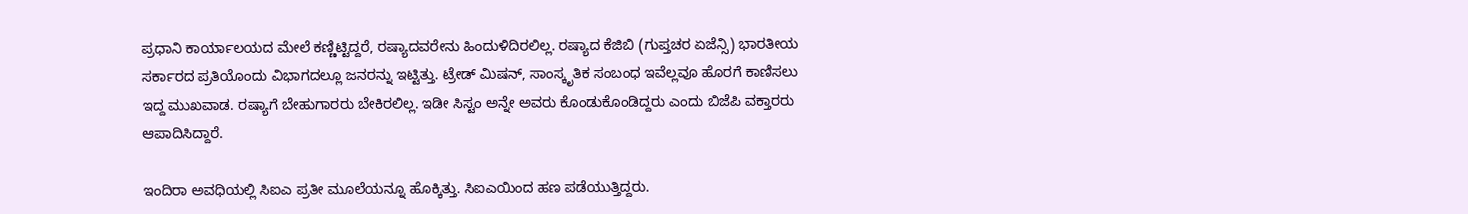ಪ್ರಧಾನಿ ಕಾರ್ಯಾಲಯದ ಮೇಲೆ ಕಣ್ಣಿಟ್ಟಿದ್ದರೆ, ರಷ್ಯಾದವರೇನು ಹಿಂದುಳಿದಿರಲಿಲ್ಲ. ರಷ್ಯಾದ ಕೆಜಿಬಿ (ಗುಪ್ತಚರ ಏಜೆನ್ಸಿ) ಭಾರತೀಯ ಸರ್ಕಾರದ ಪ್ರತಿಯೊಂದು ವಿಭಾಗದಲ್ಲೂ ಜನರನ್ನು ಇಟ್ಟಿತ್ತು. ಟ್ರೇಡ್ ಮಿಷನ್, ಸಾಂಸ್ಕೃತಿಕ ಸಂಬಂಧ ಇವೆಲ್ಲವೂ ಹೊರಗೆ ಕಾಣಿಸಲು ಇದ್ದ ಮುಖವಾಡ. ರಷ್ಯಾಗೆ ಬೇಹುಗಾರರು ಬೇಕಿರಲಿಲ್ಲ. ಇಡೀ ಸಿಸ್ಟಂ ಅನ್ನೇ ಅವರು ಕೊಂಡುಕೊಂಡಿದ್ದರು ಎಂದು ಬಿಜೆಪಿ ವಕ್ತಾರರು ಆಪಾದಿಸಿದ್ದಾರೆ.

ಇಂದಿರಾ ಅವಧಿಯಲ್ಲಿ ಸಿಐಎ ಪ್ರತೀ ಮೂಲೆಯನ್ನೂ ಹೊಕ್ಕಿತ್ತು. ಸಿಐಎಯಿಂದ ಹಣ ಪಡೆಯುತ್ತಿದ್ದರು.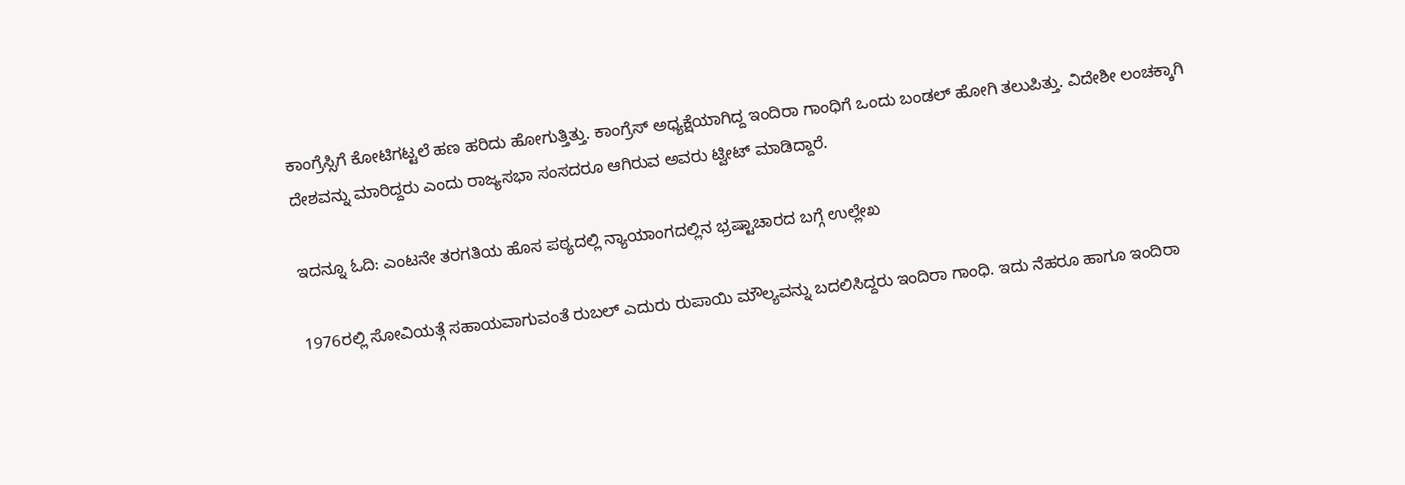ಕಾಂಗ್ರೆಸ್ಸಿಗೆ ಕೋಟಿಗಟ್ಟಲೆ ಹಣ ಹರಿದು ಹೋಗುತ್ತಿತ್ತು. ಕಾಂಗ್ರೆಸ್ ಅಧ್ಯಕ್ಷೆಯಾಗಿದ್ದ ಇಂದಿರಾ ಗಾಂಧಿಗೆ ಒಂದು ಬಂಡಲ್ ಹೋಗಿ ತಲುಪಿತ್ತು. ವಿದೇಶೀ ಲಂಚಕ್ಕಾಗಿ ದೇಶವನ್ನು ಮಾರಿದ್ದರು ಎಂದು ರಾಜ್ಯಸಭಾ ಸಂಸದರೂ ಆಗಿರುವ ಅವರು ಟ್ವೀಟ್ ಮಾಡಿದ್ದಾರೆ.

ಇದನ್ನೂ ಓದಿ: ಎಂಟನೇ ತರಗತಿಯ ಹೊಸ ಪಠ್ಯದಲ್ಲಿ ನ್ಯಾಯಾಂಗದಲ್ಲಿನ ಭ್ರಷ್ಟಾಚಾರದ ಬಗ್ಗೆ ಉಲ್ಲೇಖ

1976ರಲ್ಲಿ ಸೋವಿಯತ್ಗೆ ಸಹಾಯವಾಗುವಂತೆ ರುಬಲ್ ಎದುರು ರುಪಾಯಿ ಮೌಲ್ಯವನ್ನು ಬದಲಿಸಿದ್ದರು ಇಂದಿರಾ ಗಾಂಧಿ. ಇದು ನೆಹರೂ ಹಾಗೂ ಇಂದಿರಾ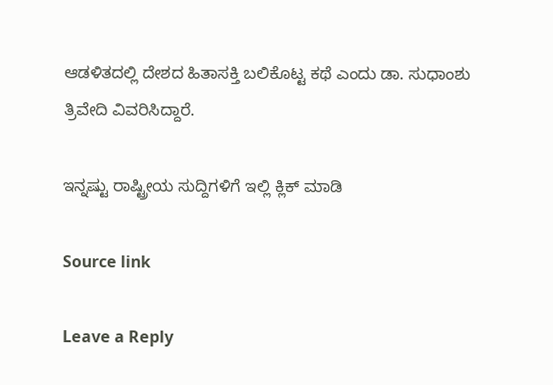ಆಡಳಿತದಲ್ಲಿ ದೇಶದ ಹಿತಾಸಕ್ತಿ ಬಲಿಕೊಟ್ಟ ಕಥೆ ಎಂದು ಡಾ. ಸುಧಾಂಶು ತ್ರಿವೇದಿ ವಿವರಿಸಿದ್ದಾರೆ.

ಇನ್ನಷ್ಟು ರಾಷ್ಟ್ರೀಯ ಸುದ್ದಿಗಳಿಗೆ ಇಲ್ಲಿ ಕ್ಲಿಕ್ ಮಾಡಿ

Source link

Leave a Reply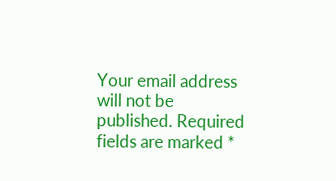Your email address will not be published. Required fields are marked *